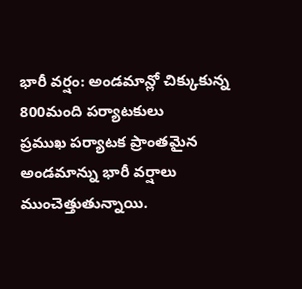భారీ వర్షం: అండమాన్లో చిక్కుకున్న 800మంది పర్యాటకులు
ప్రముఖ పర్యాటక ప్రాంతమైన అండమాన్ను భారీ వర్షాలు ముంచెత్తుతున్నాయి.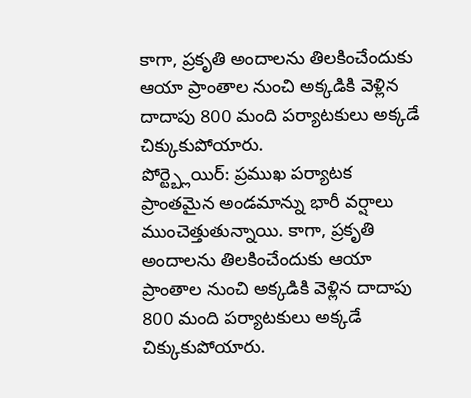కాగా, ప్రకృతి అందాలను తిలకించేందుకు ఆయా ప్రాంతాల నుంచి అక్కడికి వెళ్లిన దాదాపు 800 మంది పర్యాటకులు అక్కడే చిక్కుకుపోయారు.
పోర్ట్బ్లెయిర్: ప్రముఖ పర్యాటక ప్రాంతమైన అండమాన్ను భారీ వర్షాలు ముంచెత్తుతున్నాయి. కాగా, ప్రకృతి అందాలను తిలకించేందుకు ఆయా ప్రాంతాల నుంచి అక్కడికి వెళ్లిన దాదాపు 800 మంది పర్యాటకులు అక్కడే చిక్కుకుపోయారు.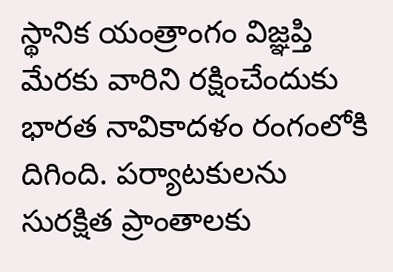స్థానిక యంత్రాంగం విజ్ఞప్తి మేరకు వారిని రక్షించేందుకు భారత నావికాదళం రంగంలోకి దిగింది. పర్యాటకులను సురక్షిత ప్రాంతాలకు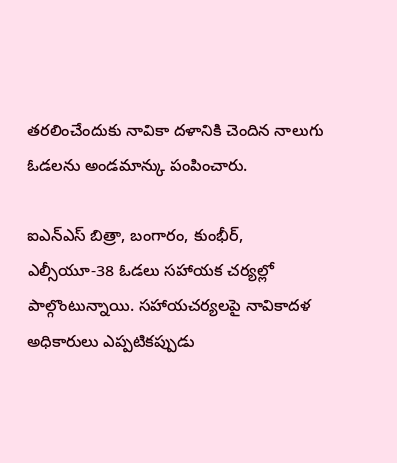తరలించేందుకు నావికా దళానికి చెందిన నాలుగు ఓడలను అండమాన్కు పంపించారు.

ఐఎన్ఎస్ బిత్రా, బంగారం, కుంభీర్, ఎల్సీయూ-38 ఓడలు సహాయక చర్యల్లో పాల్గొంటున్నాయి. సహాయచర్యలపై నావికాదళ అధికారులు ఎప్పటికప్పుడు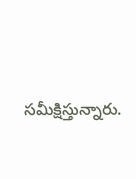సమీక్షిస్తున్నారు.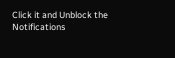Click it and Unblock the Notifications